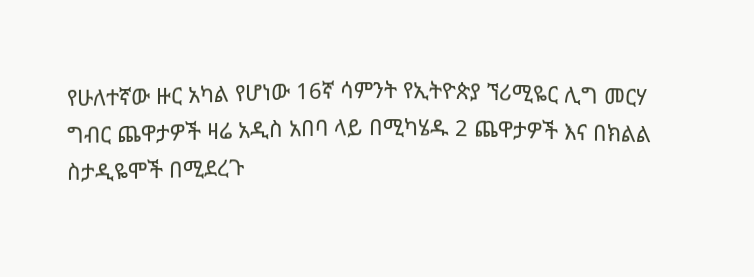የሁለተኛው ዙር አካል የሆነው 16ኛ ሳምንት የኢትዮጵያ ኘሪሚዬር ሊግ መርሃ ግብር ጨዋታዎች ዛሬ አዲስ አበባ ላይ በሚካሄዱ 2 ጨዋታዎች እና በክልል ስታዲዬሞች በሚደረጉ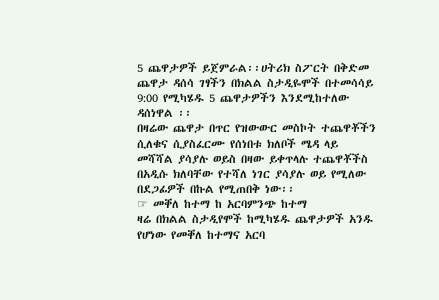5 ጨዋታዎች ይጀምራል፡፡ሀትሪክ ስፖርት በቅድመ ጨዋታ ዳሰሳ ገፃችን በክልል ስታዲዬሞች በተመሳሳይ 9:00 የሚካሄዱ 5 ጨዋታዎችን እንደሚከተለው ዳሰነዋል ፡፡
በዛሬው ጨዋታ በጥር የዝውውር መስኮት ተጨዋቾችን ሲለቁና ሲያስፈርሙ የሰነበቱ ክለቦች ሜዳ ላይ መሻሻል ያሳያሉ ወይስ በዛው ይቀጥላሉ ተጨዋቾችስ በአዲሱ ክለባቸው የተሻለ ነገር ያሳያሉ ወይ የሚለው በደጋፊዎች በኩል የሚጠበቅ ነው፡፡
☞ መቐለ ከተማ ከ አርባምንጭ ከተማ
ዛሬ በክልል ስታዲየሞች ከሚካሄዱ ጨዋታዎች አንዱ የሆነው የመቐለ ከተማና አርባ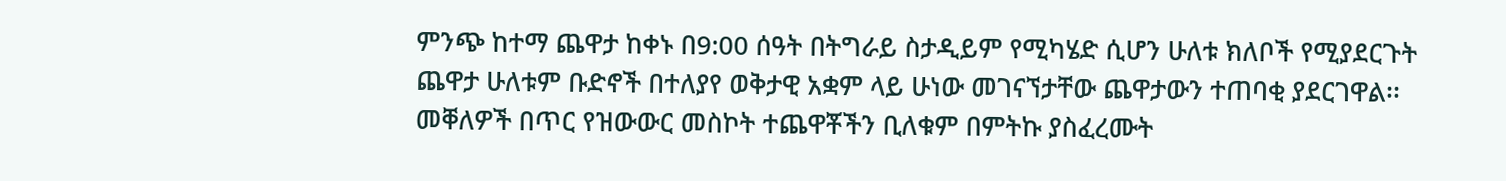ምንጭ ከተማ ጨዋታ ከቀኑ በ9:00 ሰዓት በትግራይ ስታዲይም የሚካሄድ ሲሆን ሁለቱ ክለቦች የሚያደርጉት ጨዋታ ሁለቱም ቡድኖች በተለያየ ወቅታዊ አቋም ላይ ሁነው መገናኘታቸው ጨዋታውን ተጠባቂ ያደርገዋል፡፡
መቐለዎች በጥር የዝውውር መስኮት ተጨዋቾችን ቢለቁም በምትኩ ያስፈረሙት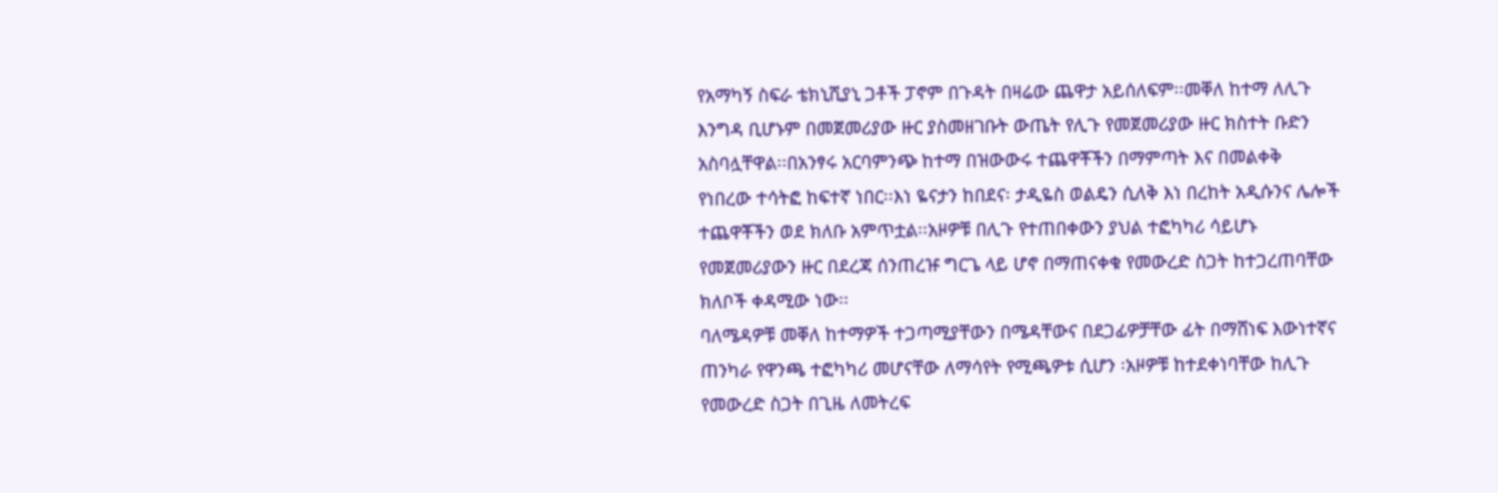የአማካኝ ስፍራ ቴክኒሺያኒ ጋቶች ፓኖም በጉዳት በዛሬው ጨዋታ አይሰለፍም፡፡መቐለ ከተማ ለሊጉ እንግዳ ቢሆኑም በመጀመሪያው ዙር ያስመዘገቡት ውጤት የሊጉ የመጀመሪያው ዙር ክስተት ቡድን አስባሏቸዋል፡፡በአንፃሩ አርባምንጭ ከተማ በዝውውሩ ተጨዋቾችን በማምጣት እና በመልቀቅ የነበረው ተሳትፎ ከፍተኛ ነበር፡፡እነ ዬናታን ከበደና፡ ታዲዬስ ወልዴን ሲለቅ እነ በረከት አዲሱንና ሌሎች ተጨዋቾችን ወደ ክለቡ አምጥቷል፡፡አዞዎቹ በሊጉ የተጠበቀውን ያህል ተፎካካሪ ሳይሆኑ የመጀመሪያውን ዙር በደረጃ ሰንጠረዡ ግርጌ ላይ ሆኖ በማጠናቀቁ የመውረድ ስጋት ከተጋረጠባቸው ክለቦች ቀዳሚው ነው፡፡
ባለሜዳዎቹ መቐለ ከተማዎች ተጋጣሚያቸውን በሜዳቸውና በደጋፊዎቻቸው ፊት በማሸነፍ እውነተኛና ጠንካራ የዋንጫ ተፎካካሪ መሆናቸው ለማሳየት የሚጫዎቱ ሲሆን ፡አዞዎቹ ከተደቀነባቸው ከሊጉ የመውረድ ስጋት በጊዜ ለመትረፍ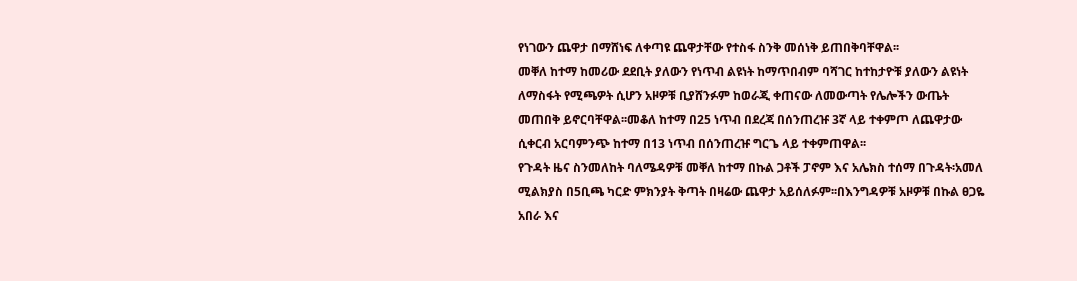የነገውን ጨዋታ በማሸነፍ ለቀጣዩ ጨዋታቸው የተስፋ ስንቅ መሰነቅ ይጠበቅባቸዋል፡፡
መቐለ ከተማ ከመሪው ደደቢት ያለውን የነጥብ ልዩነት ከማጥበብም ባሻገር ከተከታዮቹ ያለውን ልዩነት ለማስፋት የሚጫዎት ሲሆን አዞዎቹ ቢያሸንፉም ከወራጂ ቀጠናው ለመውጣት የሌሎችን ውጤት መጠበቅ ይኖርባቸዋል፡፡መቆለ ከተማ በ25 ነጥብ በደረጃ በሰንጠረዡ 3ኛ ላይ ተቀምጦ ለጨዋታው ሲቀርብ አርባምንጭ ከተማ በ13 ነጥብ በሰንጠረዡ ግርጌ ላይ ተቀምጠዋል፡፡
የጉዳት ዜና ስንመለከት ባለሜዳዎቹ መቐለ ከተማ በኩል ጋቶች ፓኖም እና አሌክስ ተሰማ በጉዳት፡አመለ ሚልክያስ በ5ቢጫ ካርድ ምክንያት ቅጣት በዛሬው ጨዋታ አይሰለፉም፡፡በእንግዳዎቹ አዞዎቹ በኩል ፀጋዬ አበራ እና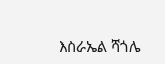እስራኤል ሻጎሌ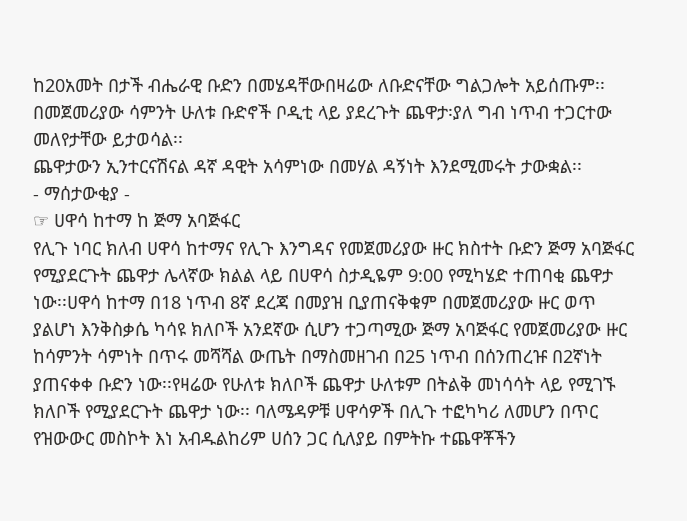ከ20አመት በታች ብሔራዊ ቡድን በመሄዳቸውበዛሬው ለቡድናቸው ግልጋሎት አይሰጡም፡፡
በመጀመሪያው ሳምንት ሁለቱ ቡድኖች ቦዲቲ ላይ ያደረጉት ጨዋታ፡ያለ ግብ ነጥብ ተጋርተው መለየታቸው ይታወሳል፡፡
ጨዋታውን ኢንተርናሽናል ዳኛ ዳዊት አሳምነው በመሃል ዳኝነት እንደሚመሩት ታውቋል፡፡
- ማሰታውቂያ -
☞ ሀዋሳ ከተማ ከ ጅማ አባጅፋር
የሊጉ ነባር ክለብ ሀዋሳ ከተማና የሊጉ እንግዳና የመጀመሪያው ዙር ክስተት ቡድን ጅማ አባጅፋር የሚያደርጉት ጨዋታ ሌላኛው ክልል ላይ በሀዋሳ ስታዲዬም 9:00 የሚካሄድ ተጠባቂ ጨዋታ ነው፡፡ሀዋሳ ከተማ በ18 ነጥብ 8ኛ ደረጃ በመያዝ ቢያጠናቅቁም በመጀመሪያው ዙር ወጥ ያልሆነ እንቅስቃሴ ካሳዩ ክለቦች አንደኛው ሲሆን ተጋጣሚው ጅማ አባጅፋር የመጀመሪያው ዙር ከሳምንት ሳምነት በጥሩ መሻሻል ውጤት በማስመዘገብ በ25 ነጥብ በሰንጠረዡ በ2ኛነት ያጠናቀቀ ቡድን ነው፡፡የዛሬው የሁለቱ ክለቦች ጨዋታ ሁለቱም በትልቅ መነሳሳት ላይ የሚገኙ ክለቦች የሚያደርጉት ጨዋታ ነው፡፡ ባለሜዳዎቹ ሀዋሳዎች በሊጉ ተፎካካሪ ለመሆን በጥር የዝውውር መስኮት እነ አብዱልከሪም ሀሰን ጋር ሲለያይ በምትኩ ተጨዋቾችን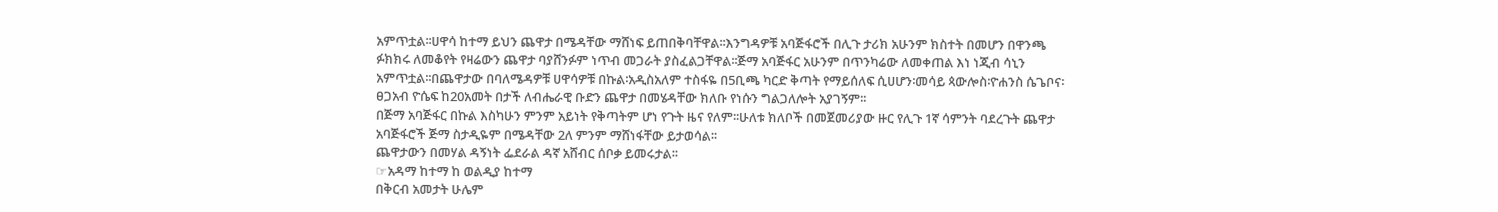አምጥቷል፡፡ሀዋሳ ከተማ ይህን ጨዋታ በሜዳቸው ማሸነፍ ይጠበቅባቸዋል፡፡እንግዳዎቹ አባጅፋሮች በሊጉ ታሪክ አሁንም ክስተት በመሆን በዋንጫ ፉክክሩ ለመቆየት የዛሬውን ጨዋታ ባያሸንፉም ነጥብ መጋራት ያስፈልጋቸዋል፡፡ጅማ አባጅፋር አሁንም በጥንካሬው ለመቀጠል እነ ነጂብ ሳኒን አምጥቷል፡፡በጨዋታው በባለሜዳዎቹ ሀዋሳዎቹ በኩል፡አዲስአለም ተስፋዬ በ5ቢጫ ካርድ ቅጣት የማይሰለፍ ሲሀሆን፡መሳይ ጳውሎስ፡ዮሐንስ ሴጌቦና፡ፀጋአብ ዮሴፍ ከ20አመት በታች ለብሔራዊ ቡድን ጨዋታ በመሄዳቸው ክለቡ የነሱን ግልጋለሎት አያገኝም፡፡
በጅማ አባጅፋር በኩል እስካሁን ምንም አይነት የቅጣትም ሆነ የጉት ዜና የለም፡፡ሁለቱ ክለቦች በመጀመሪያው ዙር የሊጉ 1ኛ ሳምንት ባደረጉት ጨዋታ አባጅፋሮች ጅማ ስታዲዬም በሜዳቸው 2ለ ምንም ማሸነፋቸው ይታወሳል፡፡
ጨዋታውን በመሃል ዳኝነት ፌደራል ዳኛ አሸብር ሰቦቃ ይመሩታል፡፡
☞አዳማ ከተማ ከ ወልዲያ ከተማ
በቅርብ አመታት ሁሌም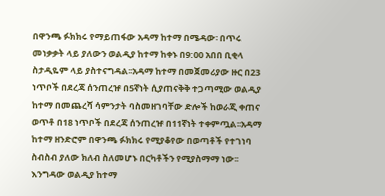በዋንጫ ፉክክሩ የማይጠፋው አዳማ ከተማ በሜዳው፡ በጥሩ መነቃቃት ላይ ያለውን ወልዲያ ከተማ ከቀኑ በ9:00 አበበ ቢቂላ ስታዲዬም ላይ ያስተናግዳል፡፡አዳማ ከተማ በመጀመሪያው ዙር በ23 ነጥቦች በደረጃ ሰንጠረዡ በ5ኛነት ሲያጠናቅቅ ተጋጣሚው ወልዲያ ከተማ በመጨረሻ ሳምንታት ባስመዘገባቸው ድሎች ከወራጂ ቀጠና ወጥቶ በ18 ነጥቦች በደረጃ ሰንጠረዡ በ11ኛነት ተቀምጧል፡፡አዳማ ከተማ ዘንድሮም በዋንጫ ፉክክሩ የሚያቆየው በወጣቶች የተገነባ ስብስብ ያለው ክለብ ስለመሆኑ በርካቶችን የሚያስማማ ነው፡፡እንግዳው ወልዲያ ከተማ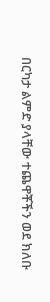በርካታ ልምድ ያላቸው ተጨዋቾችን ወደ ክለቡ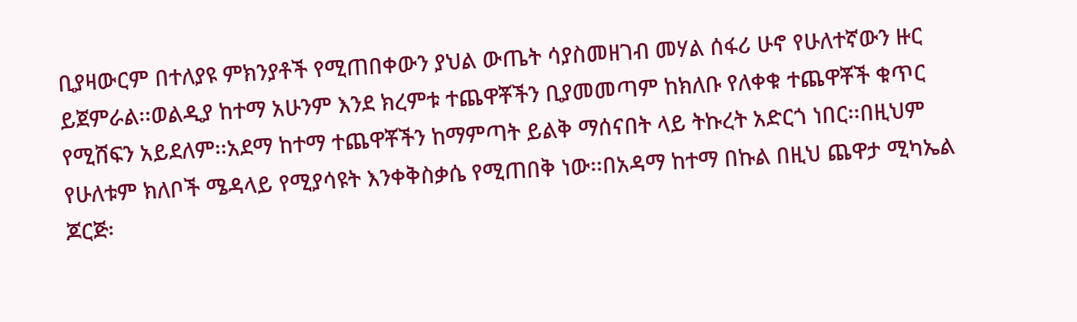ቢያዛውርም በተለያዩ ምክንያቶች የሚጠበቀውን ያህል ውጤት ሳያስመዘገብ መሃል ሰፋሪ ሁኖ የሁለተኛውን ዙር ይጀምራል፡፡ወልዲያ ከተማ አሁንም እንደ ክረምቱ ተጨዋቾችን ቢያመመጣም ከክለቡ የለቀቁ ተጨዋቾች ቁጥር የሚሸፍን አይደለም፡፡አደማ ከተማ ተጨዋቾችን ከማምጣት ይልቅ ማሰናበት ላይ ትኩረት አድርጎ ነበር፡፡በዚህም የሁለቱም ክለቦች ሜዳላይ የሚያሳዩት እንቀቅስቃሴ የሚጠበቅ ነው፡፡በአዳማ ከተማ በኩል በዚህ ጨዋታ ሚካኤል ጆርጅ፡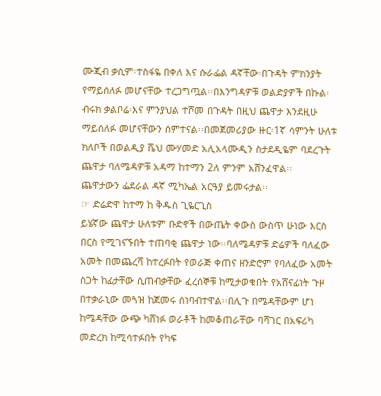ሙጂብ ቃሲም፡ተስፋዬ በቀለ እና ሱራፌል ዳኛቸው፡በጉዳት ምክንያት የማይሰለፉ መሆናቸው ተረጋግጧል፡፡በእንግዳዎቹ ወልድያዎች በኩል፡ብሩክ ቃልቦሬ፡እና ምንያህል ተሾመ በጉዳት በዚህ ጨዋታ እንደዚሁ ማይሰለፉ መሆናቸውን ሰምተናል፡፡በመጀመሪያው ዙር፡1ኛ ሳምንት ሁለቱ ክለቦች በወልዲያ ሼህ ሙሃመድ አሊአላሙዲን ስታደዲዬም ባደረጉት ጨዋታ ባለሜዳዎቹ አዳማ ከተማን 2ለ ምንም አሸንፈዋል፡፡
ጨዋታውን ፌደራል ዳኛ ሚካኤል አርዓያ ይመሩታል፡፡
☞ ድሬድዋ ከተማ ከ ቅዱስ ጊዬርጊስ
ይሄኛው ጨዋታ ሁለቱም ቡድኖች በውጤት ቀውስ ውስጥ ሁነው እርስ በርስ የሚገናኙበት ተጠባቂ ጨዋታ ነው፡፡ባለሜዳዎቹ ድሬዎች ባለፈው አመት በመጨረሻ ከተረፉበት የወራጅ ቀጠና ዘንድሮም የባለፈው አመት ስጋት ከፊታቸው ሲጠብቃቸው ፈረሰኞቹ ከሚታወቁበት የአሸናፊነት ጉዞ በተቃራኒው መጓዝ ከጀመሩ ሰነባብተዋል፡፡በሊጉ በሜዳቸውም ሆነ ከሜዳቸው ውጭ ካሸነፉ ወራቶች ከመቆጠራቸው ባሻገር በአፍሪካ መድረክ ከሚሳተፉበት የካፍ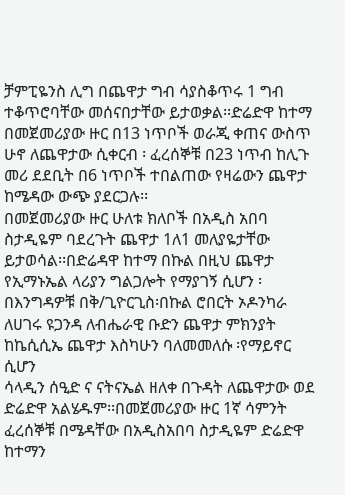ቻምፒዬንስ ሊግ በጨዋታ ግብ ሳያስቆጥሩ 1 ግብ ተቆጥሮባቸው መሰናበታቸው ይታወቃል፡፡ድሬድዋ ከተማ በመጀመሪያው ዙር በ13 ነጥቦች ወራጂ ቀጠና ውስጥ ሁኖ ለጨዋታው ሲቀርብ ፡ ፈረሰኞቹ በ23 ነጥብ ከሊጉ መሪ ደደቢት በ6 ነጥቦች ተበልጠው የዛሬውን ጨዋታ ከሜዳው ውጭ ያደርጋሉ፡፡
በመጀመሪያው ዙር ሁለቱ ክለቦች በአዲስ አበባ ስታዲዬም ባደረጉት ጨዋታ 1ለ1 መለያዬታቸው ይታወሳል፡፡በድሬዳዋ ከተማ በኩል በዚህ ጨዋታ የኢማኑኤል ላሪያን ግልጋሎት የማያገኝ ሲሆን ፡በእንግዳዎቹ በቅ/ጊዮርጊስ፡በኩል ሮበርት ኦዶንካራ ለሀገሩ ዩጋንዳ ለብሔራዊ ቡድን ጨዋታ ምክንያት ከኬሲሲኤ ጨዋታ እስካሁን ባለመመለሱ ፡የማይኖር ሲሆን
ሳላዲን ሰዒድ ና ናትናኤል ዘለቀ በጉዳት ለጨዋታው ወደ ድሬድዋ አልሄዱም፡፡በመጀመሪያው ዙር 1ኛ ሳምንት ፈረሰኞቹ በሜዳቸው በአዲስአበባ ስታዲዬም ድሬድዋ ከተማን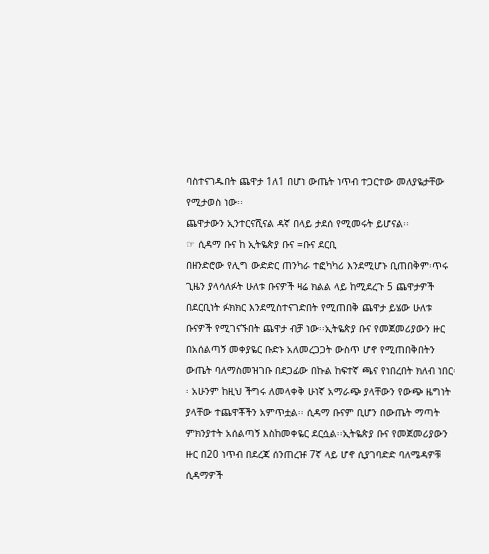ባስተናገዱበት ጨዋታ 1ለ1 በሆነ ውጤት ነጥብ ተጋርተው መለያዬታቸው የሚታወስ ነው፡፡
ጨዋታውን ኢንተርናሺናል ዳኛ በላይ ታደሰ የሚመሩት ይሆናል፡፡
☞ ሲዳማ ቡና ከ ኢትዬጵያ ቡና =ቡና ደርቢ
በዘንድሮው የሊግ ውድድር ጠንካራ ተፎካካሪ እንደሚሆኑ ቢጠበቅም፡ጥሩ ጊዜን ያላሳለፉት ሁለቱ ቡናዎች ዛሬ ክልል ላይ ከሚደረጉ 5 ጨዋታዎች በደርቢነት ፉክክር እንደሚስተናገድበት የሚጠበቅ ጨዋታ ይሄው ሁለቱ ቡናዎች የሚገናኙበት ጨዋታ ብቻ ነው፡፡ኢትዬጵያ ቡና የመጀመሪያውን ዙር በአሰልጣኝ መቀያዬር ቡድኑ አለመረጋጋት ውስጥ ሆኖ የሚጠበቅበትን ውጤት ባለማስመዝገቡ በደጋፊው በኩል ከፍተኛ ጫና የነበረበት ክለብ ነበር፡፡ አሁንም ከዚህ ችግሩ ለመላቀቅ ሁነኛ አማራጭ ያላቸውን የውጭ ዜግነት ያላቸው ተጨዋቾችን አምጥቷል፡፡ ሲዳማ ቡናም ቢሆን በውጤት ማጣት ምክንያተት አሰልጣኝ እስከመቀዬር ደርሷል፡፡ኢትዬጵያ ቡና የመጀመሪያውን ዙር በ20 ነጥብ በደረጃ ሰንጠረዡ 7ኛ ላይ ሆኖ ሲያገባድድ ባለሜዳዎቹ ሲዳማዎች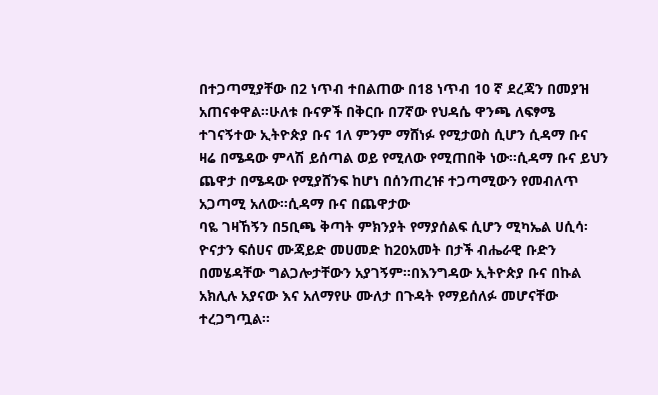በተጋጣሚያቸው በ2 ነጥብ ተበልጠው በ18 ነጥብ 10 ኛ ደረጃን በመያዝ አጠናቀዋል፡፡ሁለቱ ቡናዎች በቅርቡ በ7ኛው የህዳሴ ዋንጫ ለፍፃሜ ተገናኝተው ኢትዮጵያ ቡና 1ለ ምንም ማሸነፉ የሚታወስ ሲሆን ሲዳማ ቡና ዛሬ በሜዳው ምላሽ ይሰጣል ወይ የሚለው የሚጠበቅ ነው፡፡ሲዳማ ቡና ይህን ጨዋታ በሜዳው የሚያሸንፍ ከሆነ በሰንጠረዡ ተጋጣሚውን የመብለጥ አጋጣሚ አለው፡፡ሲዳማ ቡና በጨዋታው
ባዬ ገዛኸኝን በ5ቢጫ ቅጣት ምክንያት የማያሰልፍ ሲሆን ሚካኤል ሀሲሳ፡ዮናታን ፍሰሀና ሙጃይድ መሀመድ ከ20አመት በታች ብሔራዊ ቡድን በመሄዳቸው ግልጋሎታቸውን አያገኝም፡፡በእንግዳው ኢትዮጵያ ቡና በኩል
አክሊሉ አያናው እና አለማየሁ ሙለታ በጉዳት የማይሰለፉ መሆናቸው ተረጋግጧል፡፡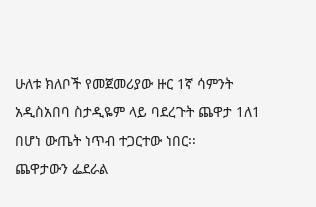ሁለቱ ክለቦች የመጀመሪያው ዙር 1ኛ ሳምንት አዲስአበባ ስታዲዬም ላይ ባደረጉት ጨዋታ 1ለ1 በሆነ ውጤት ነጥብ ተጋርተው ነበር፡፡
ጨዋታውን ፌደራል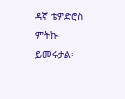ዳኛ ቴዎድሮስ ምትኩ ይመሩታል፡